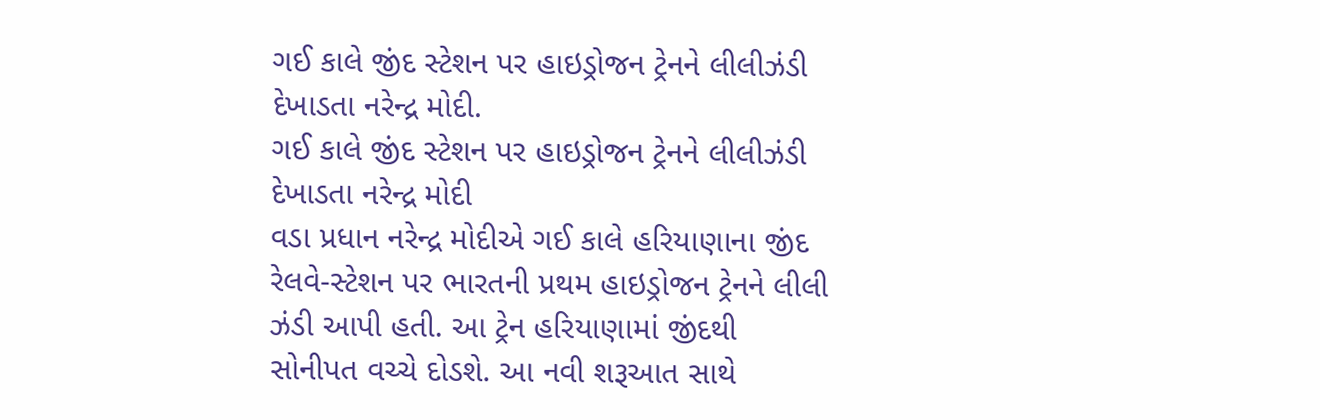ગઈ કાલે જીંદ સ્ટેશન પર હાઇડ્રોજન ટ્રેનને લીલીઝંડી દેખાડતા નરેન્દ્ર મોદી.
ગઈ કાલે જીંદ સ્ટેશન પર હાઇડ્રોજન ટ્રેનને લીલીઝંડી દેખાડતા નરેન્દ્ર મોદી
વડા પ્રધાન નરેન્દ્ર મોદીએ ગઈ કાલે હરિયાણાના જીંદ રેલવે-સ્ટેશન પર ભારતની પ્રથમ હાઇડ્રોજન ટ્રેનને લીલી ઝંડી આપી હતી. આ ટ્રેન હરિયાણામાં જીંદથી સોનીપત વચ્ચે દોડશે. આ નવી શરૂઆત સાથે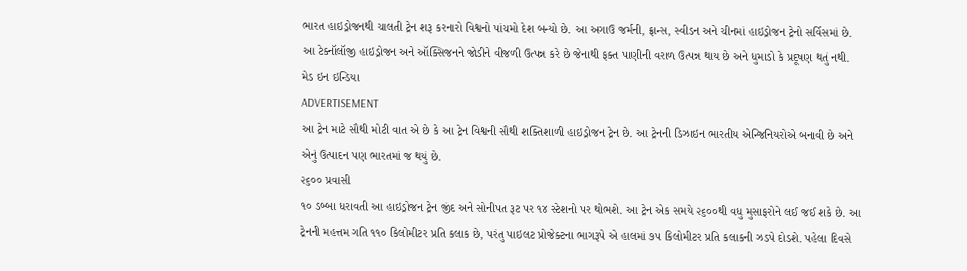ભારત હાઇડ્રોજનથી ચાલતી ટ્રેન શરૂ કરનારો વિશ્વનો પાંચમો દેશ બન્યો છે. આ અગાઉ જર્મની, ફ્રાન્સ, સ્વીડન અને ચીનમાં હાઇડ્રોજન ટ્રેનો સર્વિસમાં છે. આ ટેક્નૉલૉજી હાઇડ્રોજન અને ઑક્સિજનને જોડીને વીજળી ઉત્પન્ન કરે છે જેનાથી ફક્ત પાણીની વરાળ ઉત્પન્ન થાય છે અને ધુમાડો કે પ્રદૂષણ થતું નથી.
મેડ ઇન ઇન્ડિયા
ADVERTISEMENT
આ ટ્રેન માટે સૌથી મોટી વાત એ છે કે આ ટ્રેન વિશ્વની સૌથી શક્તિશાળી હાઇડ્રોજન ટ્રેન છે. આ ટ્રેનની ડિઝાઇન ભારતીય એન્જિનિયરોએ બનાવી છે અને એનું ઉત્પાદન પણ ભારતમાં જ થયું છે.
૨૬૦૦ પ્રવાસી
૧૦ ડબ્બા ધરાવતી આ હાઇડ્રોજન ટ્રેન જીંદ અને સોનીપત રૂટ પર ૧૪ સ્ટેશનો પર થોભશે. આ ટ્રેન એક સમયે ૨૬૦૦થી વધુ મુસાફરોને લઈ જઈ શકે છે. આ ટ્રેનની મહત્તમ ગતિ ૧૧૦ કિલોમીટર પ્રતિ કલાક છે, પરંતુ પાઇલટ પ્રોજેક્ટના ભાગરૂપે એ હાલમાં ૭૫ કિલોમીટર પ્રતિ કલાકની ઝડપે દોડશે. પહેલા દિવસે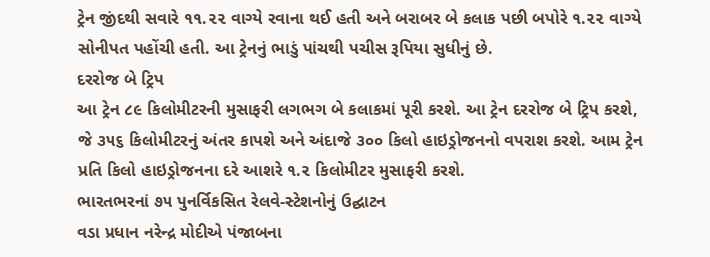ટ્રેન જીંદથી સવારે ૧૧.૨૨ વાગ્યે રવાના થઈ હતી અને બરાબર બે કલાક પછી બપોરે ૧.૨૨ વાગ્યે સોનીપત પહોંચી હતી. આ ટ્રેનનું ભાડું પાંચથી પચીસ રૂપિયા સુધીનું છે.
દરરોજ બે ટ્રિપ
આ ટ્રેન ૮૯ કિલોમીટરની મુસાફરી લગભગ બે કલાકમાં પૂરી કરશે. આ ટ્રેન દરરોજ બે ટ્રિપ કરશે, જે ૩૫૬ કિલોમીટરનું અંતર કાપશે અને અંદાજે ૩૦૦ કિલો હાઇડ્રોજનનો વપરાશ કરશે. આમ ટ્રેન પ્રતિ કિલો હાઇડ્રોજનના દરે આશરે ૧.૨ કિલોમીટર મુસાફરી કરશે.
ભારતભરનાં ૭૫ પુનર્વિકસિત રેલવે-સ્ટેશનોનું ઉદ્ઘાટન
વડા પ્રધાન નરેન્દ્ર મોદીએ પંજાબના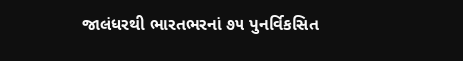જાલંધરથી ભારતભરનાં ૭૫ પુનર્વિકસિત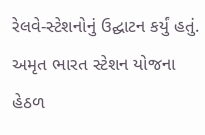રેલવે-સ્ટેશનોનું ઉદ્ઘાટન કર્યું હતું. અમૃત ભારત સ્ટેશન યોજના હેઠળ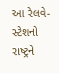આ રેલવે-સ્ટેશનો રાષ્ટ્રને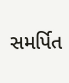સમર્પિત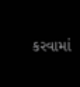કરવામાં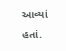આવ્યાં હતાં.